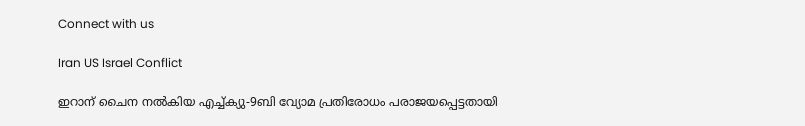Connect with us

Iran US Israel Conflict

ഇറാന് ചൈന നല്‍കിയ എച്ച്ക്യു-9ബി വ്യോമ പ്രതിരോധം പരാജയപ്പെട്ടതായി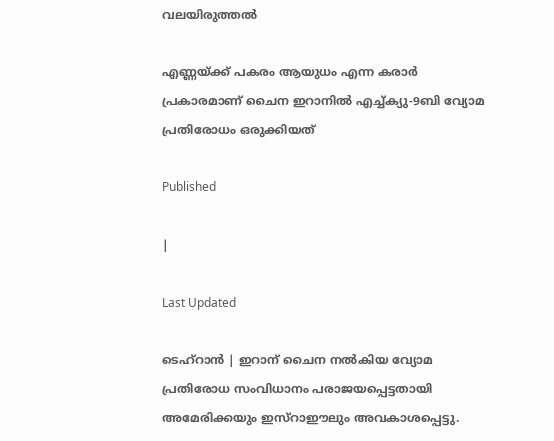വലയിരുത്തല്‍

എണ്ണയ്ക്ക് പകരം ആയുധം എന്ന കരാര്‍ പ്രകാരമാണ് ചൈന ഇറാനില്‍ എച്ച്ക്യു-9ബി വ്യോമ പ്രതിരോധം ഒരുക്കിയത്

Published

|

Last Updated

ടെഹ്റാന്‍ | ഇറാന് ചൈന നല്‍കിയ വ്യോമ പ്രതിരോധ സംവിധാനം പരാജയപ്പെട്ടതായി അമേരിക്കയും ഇസ്‌റാഈലും അവകാശപ്പെട്ടു.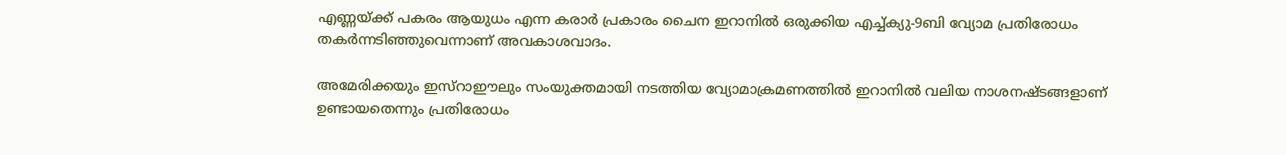എണ്ണയ്ക്ക് പകരം ആയുധം എന്ന കരാര്‍ പ്രകാരം ചൈന ഇറാനില്‍ ഒരുക്കിയ എച്ച്ക്യു-9ബി വ്യോമ പ്രതിരോധം തകര്‍ന്നടിഞ്ഞുവെന്നാണ് അവകാശവാദം.

അമേരിക്കയും ഇസ്‌റാഈലും സംയുക്തമായി നടത്തിയ വ്യോമാക്രമണത്തില്‍ ഇറാനില്‍ വലിയ നാശനഷ്ടങ്ങളാണ് ഉണ്ടായതെന്നും പ്രതിരോധം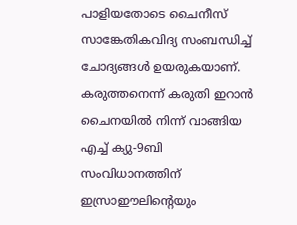പാളിയതോടെ ചൈനീസ് സാങ്കേതികവിദ്യ സംബന്ധിച്ച് ചോദ്യങ്ങള്‍ ഉയരുകയാണ്. കരുത്തനെന്ന് കരുതി ഇറാന്‍ ചൈനയില്‍ നിന്ന് വാങ്ങിയ എച്ച് ക്യു-9ബി സംവിധാനത്തിന് ഇസ്രാഈലിന്റെയും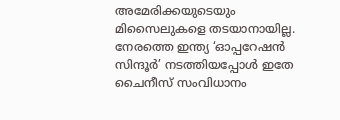അമേരിക്കയുടെയും മിസൈലുകളെ തടയാനായില്ല. നേരത്തെ ഇന്ത്യ ‘ഓപ്പറേഷന്‍ സിന്ദൂര്‍’ നടത്തിയപ്പോള്‍ ഇതേ ചൈനീസ് സംവിധാനം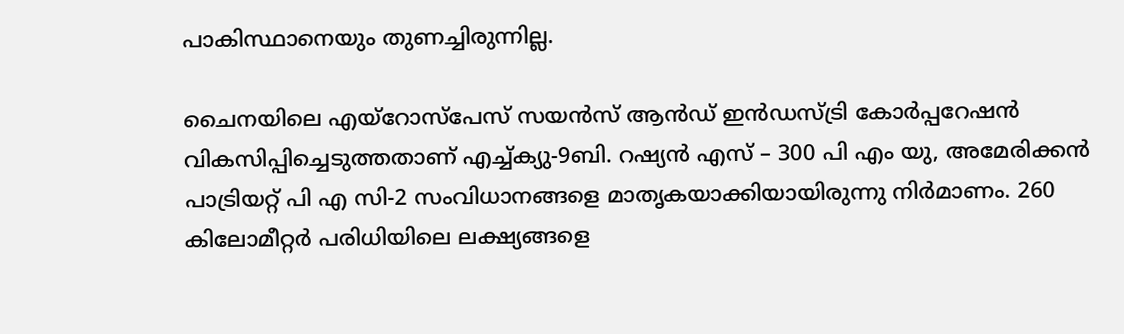പാകിസ്ഥാനെയും തുണച്ചിരുന്നില്ല.

ചൈനയിലെ എയ്റോസ്പേസ് സയന്‍സ് ആന്‍ഡ് ഇന്‍ഡസ്ട്രി കോര്‍പ്പറേഷന്‍ വികസിപ്പിച്ചെടുത്തതാണ് എച്ച്ക്യു-9ബി. റഷ്യന്‍ എസ് – 300 പി എം യു, അമേരിക്കന്‍ പാട്രിയറ്റ് പി എ സി-2 സംവിധാനങ്ങളെ മാതൃകയാക്കിയായിരുന്നു നിര്‍മാണം. 260 കിലോമീറ്റര്‍ പരിധിയിലെ ലക്ഷ്യങ്ങളെ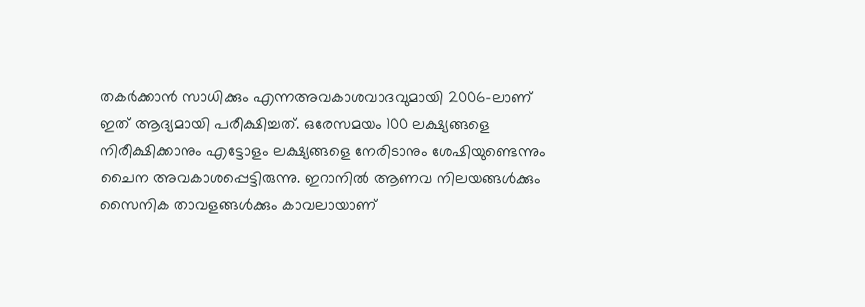തകര്‍ക്കാന്‍ സാധിക്കും എന്നഅവകാശവാദവുമായി 2006-ലാണ് ഇത് ആദ്യമായി പരീക്ഷിച്ചത്. ഒരേസമയം 100 ലക്ഷ്യങ്ങളെ നിരീക്ഷിക്കാനും എട്ടോളം ലക്ഷ്യങ്ങളെ നേരിടാനും ശേഷിയുണ്ടെന്നും ചൈന അവകാശപ്പെട്ടിരുന്നു. ഇറാനില്‍ ആണവ നിലയങ്ങള്‍ക്കും സൈനിക താവളങ്ങള്‍ക്കും കാവലായാണ്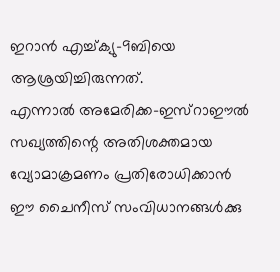ഇറാന്‍ എച്ച്ക്യു-9ബിയെ ആശ്രയിച്ചിരുന്നത്.
എന്നാല്‍ അമേരിക്ക-ഇസ്‌റാഈല്‍ സഖ്യത്തിന്റെ അതിശക്തമായ വ്യോമാക്രമണം പ്രതിരോധിക്കാന്‍ ഈ ചൈനീസ് സംവിധാനങ്ങള്‍ക്കു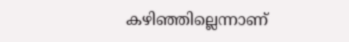കഴിഞ്ഞില്ലെന്നാണ്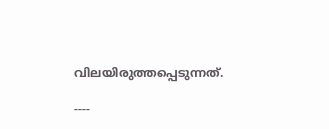വിലയിരുത്തപ്പെടുന്നത്.

----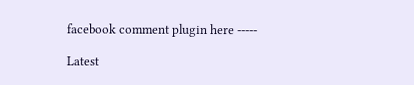facebook comment plugin here -----

Latest